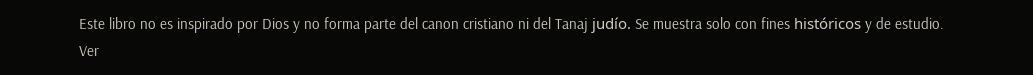Este libro no es inspirado por Dios y no forma parte del canon cristiano ni del Tanaj judío. Se muestra solo con fines históricos y de estudio. Ver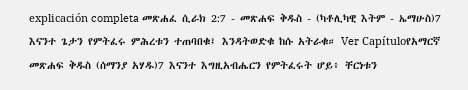explicación completa መጽሐፈ ሲራክ 2:7 - መጽሐፍ ቅዱስ - (ካቶሊካዊ እትም - ኤማሁስ)7 እናንተ ጌታን የምትፈሩ ምሕረቱን ተጠባበቁ፤ እንዳትወድቁ ከሱ አትራቁ። Ver Capítuloየአማርኛ መጽሐፍ ቅዱስ (ሰማንያ አሃዱ)7 እናንተ እግዚአብሔርን የምትፈሩት ሆይ፥ ቸርነቱን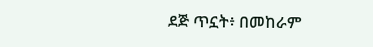ደጅ ጥኗት፥ በመከራም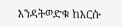እንዳትወድቁ ከእርሱ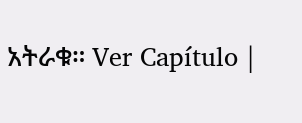አትራቁ። Ver Capítulo |